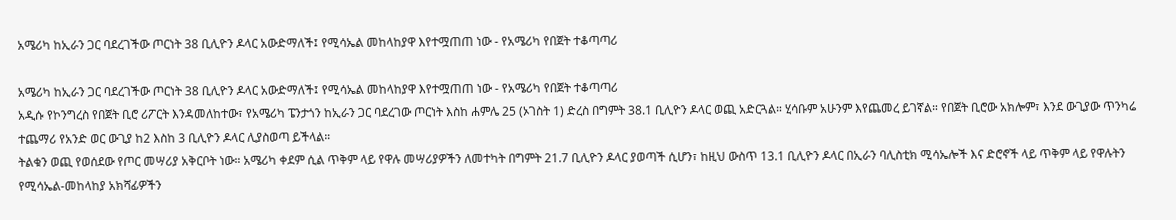አሜሪካ ከኢራን ጋር ባደረገችው ጦርነት 38 ቢሊዮን ዶላር አውድማለች፤ የሚሳኤል መከላከያዋ እየተሟጠጠ ነው - የአሜሪካ የበጀት ተቆጣጣሪ

አሜሪካ ከኢራን ጋር ባደረገችው ጦርነት 38 ቢሊዮን ዶላር አውድማለች፤ የሚሳኤል መከላከያዋ እየተሟጠጠ ነው - የአሜሪካ የበጀት ተቆጣጣሪ
አዲሱ የኮንግረስ የበጀት ቢሮ ሪፖርት እንዳመለከተው፣ የአሜሪካ ፔንታጎን ከኢራን ጋር ባደረገው ጦርነት እስከ ሐምሌ 25 (ኦገስት 1) ድረስ በግምት 38.1 ቢሊዮን ዶላር ወጪ አድርጓል። ሂሳቡም አሁንም እየጨመረ ይገኛል። የበጀት ቢሮው አክሎም፣ እንደ ውጊያው ጥንካሬ ተጨማሪ የአንድ ወር ውጊያ ከ2 እስከ 3 ቢሊዮን ዶላር ሊያስወጣ ይችላል።
ትልቁን ወጪ የወሰደው የጦር መሣሪያ አቅርቦት ነው። አሜሪካ ቀደም ሲል ጥቅም ላይ የዋሉ መሣሪያዎችን ለመተካት በግምት 21.7 ቢሊዮን ዶላር ያወጣች ሲሆን፣ ከዚህ ውስጥ 13.1 ቢሊዮን ዶላር በኢራን ባሊስቲክ ሚሳኤሎች እና ድሮኖች ላይ ጥቅም ላይ የዋሉትን የሚሳኤል-መከላከያ አክሻፊዎችን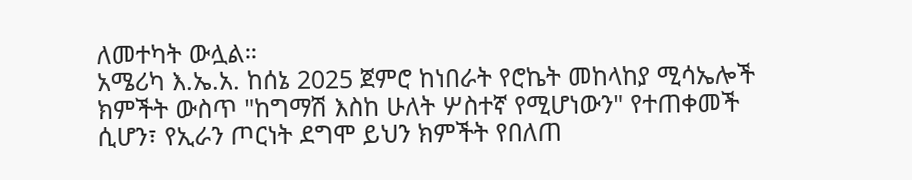ለመተካት ውሏል።
አሜሪካ እ.ኤ.አ. ከሰኔ 2025 ጀምሮ ከነበራት የሮኬት መከላከያ ሚሳኤሎች ክምችት ውስጥ "ከግማሽ እስከ ሁለት ሦስተኛ የሚሆነውን" የተጠቀመች ሲሆን፣ የኢራን ጦርነት ደግሞ ይህን ክምችት የበለጠ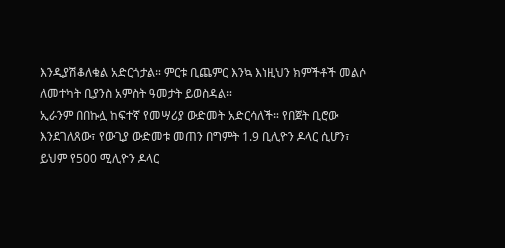እንዲያሽቆለቁል አድርጎታል። ምርቱ ቢጨምር እንኳ እነዚህን ክምችቶች መልሶ ለመተካት ቢያንስ አምስት ዓመታት ይወስዳል።
ኢራንም በበኩሏ ከፍተኛ የመሣሪያ ውድመት አድርሳለች። የበጀት ቢሮው እንደገለጸው፣ የውጊያ ውድመቱ መጠን በግምት 1.9 ቢሊዮን ዶላር ሲሆን፣ ይህም የ500 ሚሊዮን ዶላር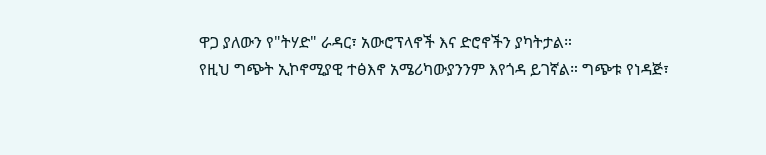ዋጋ ያለውን የ"ትሃድ" ራዳር፣ አውሮፕላኖች እና ድሮኖችን ያካትታል።
የዚህ ግጭት ኢኮኖሚያዊ ተፅእኖ አሜሪካውያንንም እየጎዳ ይገኛል። ግጭቱ የነዳጅ፣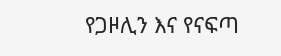የጋዞሊን እና የናፍጣ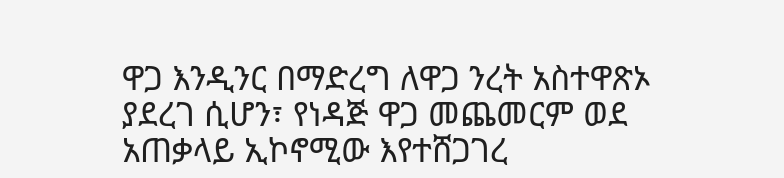ዋጋ እንዲንር በማድረግ ለዋጋ ንረት አስተዋጽኦ ያደረገ ሲሆን፣ የነዳጅ ዋጋ መጨመርም ወደ አጠቃላይ ኢኮኖሚው እየተሸጋገረ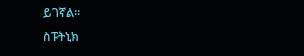ይገኛል።
ስፑትኒክ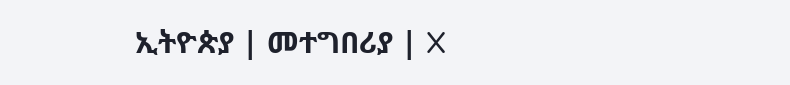ኢትዮጵያ | መተግበሪያ | X